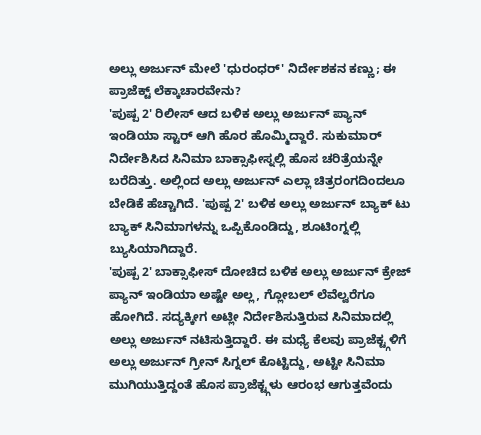ಅಲ್ಲು ಅರ್ಜುನ್ ಮೇಲೆ 'ಧುರಂಧರ್' ನಿರ್ದೇಶಕನ ಕಣ್ಣು; ಈ ಪ್ರಾಜೆಕ್ಟ್ ಲೆಕ್ಕಾಚಾರವೇನು?
'ಪುಷ್ಪ 2' ರಿಲೀಸ್ ಆದ ಬಳಿಕ ಅಲ್ಲು ಅರ್ಜುನ್ ಪ್ಯಾನ್ ಇಂಡಿಯಾ ಸ್ಟಾರ್ ಆಗಿ ಹೊರ ಹೊಮ್ಮಿದ್ದಾರೆ. ಸುಕುಮಾರ್ ನಿರ್ದೇಶಿಸಿದ ಸಿನಿಮಾ ಬಾಕ್ಸಾಫೀಸ್ನಲ್ಲಿ ಹೊಸ ಚರಿತ್ರೆಯನ್ನೇ ಬರೆದಿತ್ತು. ಅಲ್ಲಿಂದ ಅಲ್ಲು ಅರ್ಜುನ್ ಎಲ್ಲಾ ಚಿತ್ರರಂಗದಿಂದಲೂ ಬೇಡಿಕೆ ಹೆಚ್ಚಾಗಿದೆ. 'ಪುಷ್ಪ 2' ಬಳಿಕ ಅಲ್ಲು ಅರ್ಜುನ್ ಬ್ಯಾಕ್ ಟು ಬ್ಯಾಕ್ ಸಿನಿಮಾಗಳನ್ನು ಒಪ್ಪಿಕೊಂಡಿದ್ದು, ಶೂಟಿಂಗ್ನಲ್ಲಿ ಬ್ಯುಸಿಯಾಗಿದ್ದಾರೆ.
'ಪುಷ್ಪ 2' ಬಾಕ್ಸಾಫೀಸ್ ದೋಚಿದ ಬಳಿಕ ಅಲ್ಲು ಅರ್ಜುನ್ ಕ್ರೇಜ್ ಪ್ಯಾನ್ ಇಂಡಿಯಾ ಅಷ್ಟೇ ಅಲ್ಲ, ಗ್ಲೋಬಲ್ ಲೆವೆಲ್ವರೆಗೂ ಹೋಗಿದೆ. ಸದ್ಯಕ್ಕೀಗ ಅಟ್ಲೀ ನಿರ್ದೇಶಿಸುತ್ತಿರುವ ಸಿನಿಮಾದಲ್ಲಿ ಅಲ್ಲು ಅರ್ಜುನ್ ನಟಿಸುತ್ತಿದ್ದಾರೆ. ಈ ಮಧ್ಯೆ ಕೆಲವು ಪ್ರಾಜೆಕ್ಟ್ಗಳಿಗೆ ಅಲ್ಲು ಅರ್ಜುನ್ ಗ್ರೀನ್ ಸಿಗ್ನಲ್ ಕೊಟ್ಟಿದ್ದು, ಅಟ್ಟೀ ಸಿನಿಮಾ ಮುಗಿಯುತ್ತಿದ್ದಂತೆ ಹೊಸ ಪ್ರಾಜೆಕ್ಟ್ಗಳು ಆರಂಭ ಆಗುತ್ತವೆಂದು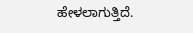ಹೇಳಲಾಗುತ್ತಿದೆ.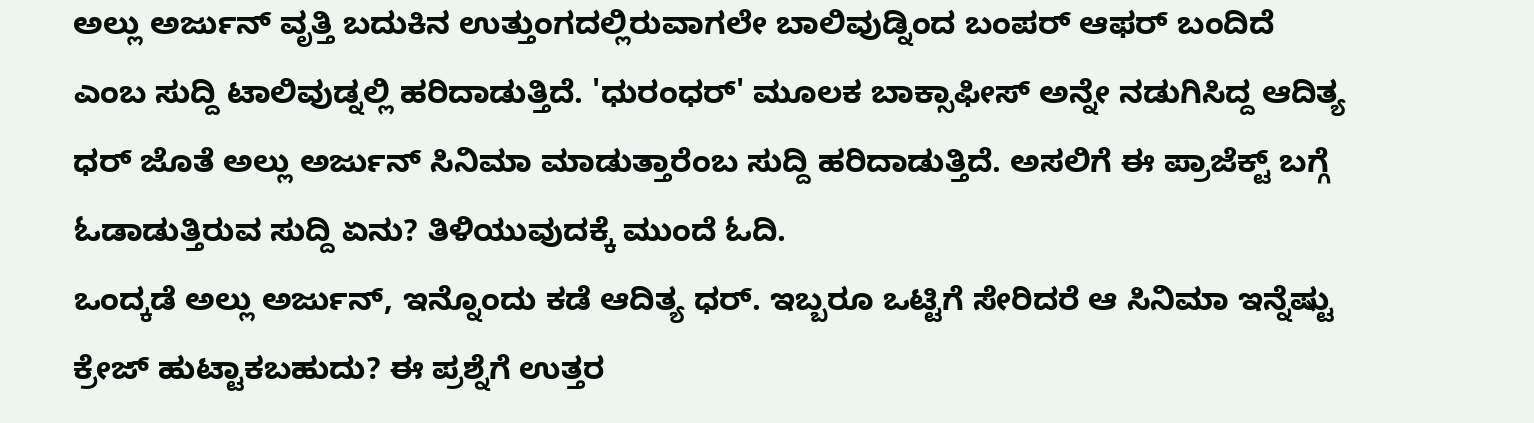ಅಲ್ಲು ಅರ್ಜುನ್ ವೃತ್ತಿ ಬದುಕಿನ ಉತ್ತುಂಗದಲ್ಲಿರುವಾಗಲೇ ಬಾಲಿವುಡ್ನಿಂದ ಬಂಪರ್ ಆಫರ್ ಬಂದಿದೆ ಎಂಬ ಸುದ್ದಿ ಟಾಲಿವುಡ್ನಲ್ಲಿ ಹರಿದಾಡುತ್ತಿದೆ. 'ಧುರಂಧರ್' ಮೂಲಕ ಬಾಕ್ಸಾಫೀಸ್ ಅನ್ನೇ ನಡುಗಿಸಿದ್ದ ಆದಿತ್ಯ ಧರ್ ಜೊತೆ ಅಲ್ಲು ಅರ್ಜುನ್ ಸಿನಿಮಾ ಮಾಡುತ್ತಾರೆಂಬ ಸುದ್ದಿ ಹರಿದಾಡುತ್ತಿದೆ. ಅಸಲಿಗೆ ಈ ಪ್ರಾಜೆಕ್ಟ್ ಬಗ್ಗೆ ಓಡಾಡುತ್ತಿರುವ ಸುದ್ದಿ ಏನು? ತಿಳಿಯುವುದಕ್ಕೆ ಮುಂದೆ ಓದಿ.
ಒಂದ್ಕಡೆ ಅಲ್ಲು ಅರ್ಜುನ್, ಇನ್ನೊಂದು ಕಡೆ ಆದಿತ್ಯ ಧರ್. ಇಬ್ಬರೂ ಒಟ್ಟಿಗೆ ಸೇರಿದರೆ ಆ ಸಿನಿಮಾ ಇನ್ನೆಷ್ಟು ಕ್ರೇಜ್ ಹುಟ್ಟಾಕಬಹುದು? ಈ ಪ್ರಶ್ನೆಗೆ ಉತ್ತರ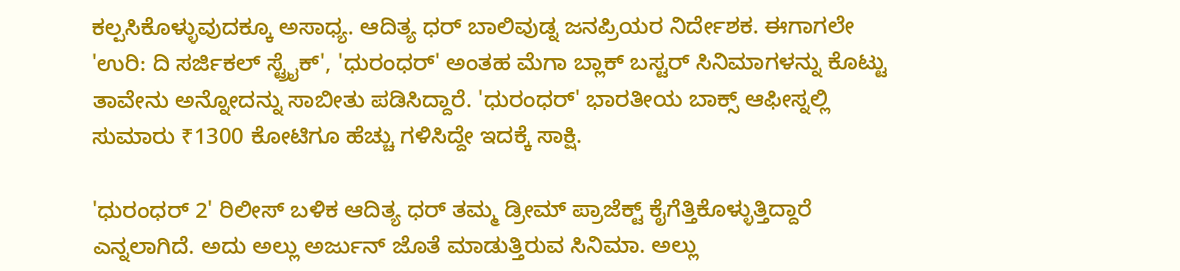ಕಲ್ಪಸಿಕೊಳ್ಳುವುದಕ್ಕೂ ಅಸಾಧ್ಯ. ಆದಿತ್ಯ ಧರ್ ಬಾಲಿವುಡ್ನ ಜನಪ್ರಿಯರ ನಿರ್ದೇಶಕ. ಈಗಾಗಲೇ 'ಉರಿ: ದಿ ಸರ್ಜಿಕಲ್ ಸ್ಟ್ರೈಕ್', 'ಧುರಂಧರ್' ಅಂತಹ ಮೆಗಾ ಬ್ಲಾಕ್ ಬಸ್ಟರ್ ಸಿನಿಮಾಗಳನ್ನು ಕೊಟ್ಟು ತಾವೇನು ಅನ್ನೋದನ್ನು ಸಾಬೀತು ಪಡಿಸಿದ್ದಾರೆ. 'ಧುರಂಧರ್' ಭಾರತೀಯ ಬಾಕ್ಸ್ ಆಫೀಸ್ನಲ್ಲಿ ಸುಮಾರು ₹1300 ಕೋಟಿಗೂ ಹೆಚ್ಚು ಗಳಿಸಿದ್ದೇ ಇದಕ್ಕೆ ಸಾಕ್ಷಿ.

'ಧುರಂಧರ್ 2' ರಿಲೀಸ್ ಬಳಿಕ ಆದಿತ್ಯ ಧರ್ ತಮ್ಮ ಡ್ರೀಮ್ ಪ್ರಾಜೆಕ್ಟ್ ಕೈಗೆತ್ತಿಕೊಳ್ಳುತ್ತಿದ್ದಾರೆ ಎನ್ನಲಾಗಿದೆ. ಅದು ಅಲ್ಲು ಅರ್ಜುನ್ ಜೊತೆ ಮಾಡುತ್ತಿರುವ ಸಿನಿಮಾ. ಅಲ್ಲು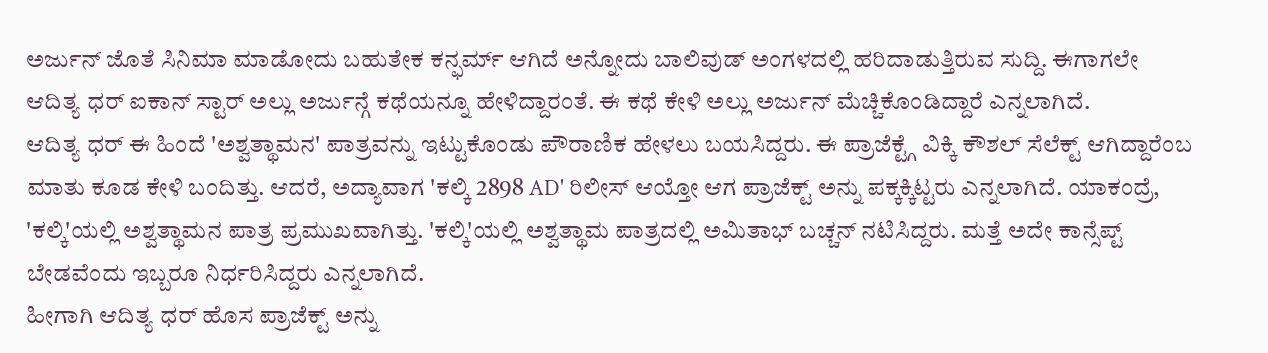ಅರ್ಜುನ್ ಜೊತೆ ಸಿನಿಮಾ ಮಾಡೋದು ಬಹುತೇಕ ಕನ್ಫರ್ಮ್ ಆಗಿದೆ ಅನ್ನೋದು ಬಾಲಿವುಡ್ ಅಂಗಳದಲ್ಲಿ ಹರಿದಾಡುತ್ತಿರುವ ಸುದ್ದಿ. ಈಗಾಗಲೇ ಆದಿತ್ಯ ಧರ್ ಐಕಾನ್ ಸ್ಟಾರ್ ಅಲ್ಲು ಅರ್ಜುನ್ಗೆ ಕಥೆಯನ್ನೂ ಹೇಳಿದ್ದಾರಂತೆ. ಈ ಕಥೆ ಕೇಳಿ ಅಲ್ಲು ಅರ್ಜುನ್ ಮೆಚ್ಚಿಕೊಂಡಿದ್ದಾರೆ ಎನ್ನಲಾಗಿದೆ.
ಆದಿತ್ಯ ಧರ್ ಈ ಹಿಂದೆ 'ಅಶ್ವತ್ಥಾಮನ' ಪಾತ್ರವನ್ನು ಇಟ್ಟುಕೊಂಡು ಪೌರಾಣಿಕ ಹೇಳಲು ಬಯಸಿದ್ದರು. ಈ ಪ್ರಾಜೆಕ್ಟ್ಗೆ ವಿಕ್ಕಿ ಕೌಶಲ್ ಸೆಲೆಕ್ಟ್ ಆಗಿದ್ದಾರೆಂಬ ಮಾತು ಕೂಡ ಕೇಳಿ ಬಂದಿತ್ತು. ಆದರೆ, ಅದ್ಯಾವಾಗ 'ಕಲ್ಕಿ 2898 AD' ರಿಲೀಸ್ ಆಯ್ತೋ ಆಗ ಪ್ರಾಜೆಕ್ಟ್ ಅನ್ನು ಪಕ್ಕಕ್ಕಿಟ್ಟರು ಎನ್ನಲಾಗಿದೆ. ಯಾಕಂದ್ರೆ, 'ಕಲ್ಕಿ'ಯಲ್ಲಿ ಅಶ್ವತ್ಥಾಮನ ಪಾತ್ರ ಪ್ರಮುಖವಾಗಿತ್ತು. 'ಕಲ್ಕಿ'ಯಲ್ಲಿ ಅಶ್ವತ್ಥಾಮ ಪಾತ್ರದಲ್ಲಿ ಅಮಿತಾಭ್ ಬಚ್ಚನ್ ನಟಿಸಿದ್ದರು. ಮತ್ತೆ ಅದೇ ಕಾನ್ಸೆಪ್ಟ್ ಬೇಡವೆಂದು ಇಬ್ಬರೂ ನಿರ್ಧರಿಸಿದ್ದರು ಎನ್ನಲಾಗಿದೆ.
ಹೀಗಾಗಿ ಆದಿತ್ಯ ಧರ್ ಹೊಸ ಪ್ರಾಜೆಕ್ಟ್ ಅನ್ನು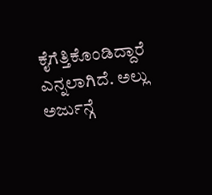ಕೈಗೆತ್ತಿಕೊಂಡಿದ್ದಾರೆ ಎನ್ನಲಾಗಿದೆ. ಅಲ್ಲು ಅರ್ಜುನ್ಗೆ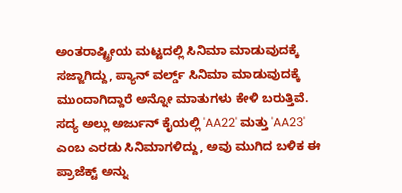ಅಂತರಾಷ್ಟ್ರೀಯ ಮಟ್ಟದಲ್ಲಿ ಸಿನಿಮಾ ಮಾಡುವುದಕ್ಕೆ ಸಜ್ಜಾಗಿದ್ದು, ಪ್ಯಾನ್ ವರ್ಲ್ಡ್ ಸಿನಿಮಾ ಮಾಡುವುದಕ್ಕೆ ಮುಂದಾಗಿದ್ದಾರೆ ಅನ್ನೋ ಮಾತುಗಳು ಕೇಳಿ ಬರುತ್ತಿವೆ. ಸದ್ಯ ಅಲ್ಲು ಅರ್ಜುನ್ ಕೈಯಲ್ಲಿ 'AA22' ಮತ್ತು 'AA23' ಎಂಬ ಎರಡು ಸಿನಿಮಾಗಳಿದ್ದು, ಅವು ಮುಗಿದ ಬಳಿಕ ಈ ಪ್ರಾಜೆಕ್ಟ್ ಅನ್ನು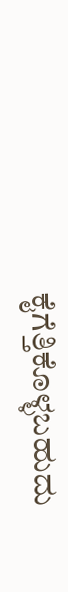ಕೈಗೆತ್ತಿಕೊಳ್ಳಬಹುದು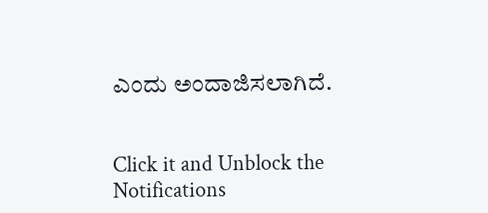ಎಂದು ಅಂದಾಜಿಸಲಾಗಿದೆ.


Click it and Unblock the Notifications